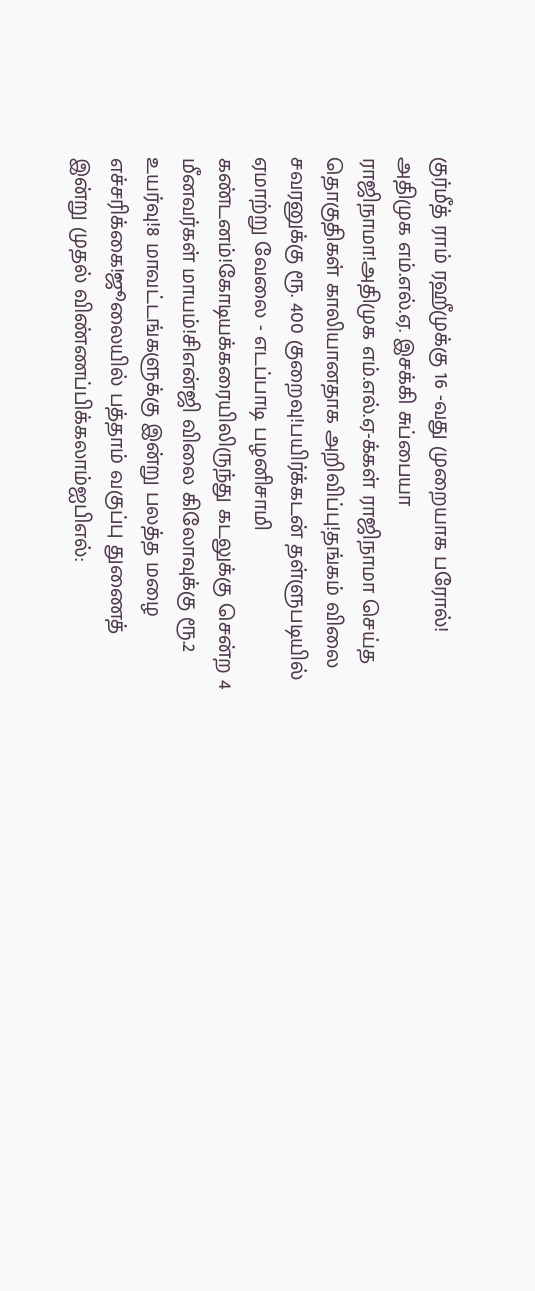குர்மீத் ராம் ரஹீமுக்கு 16 -வது முறையாக பரோல்! அதிமுக எம்.எல்.ஏ. இசக்கி சுப்பையா ராஜிநாமா!அதிமுக எம்.எல்.ஏ-க்கள் ராஜிநாமா செய்த தொகுதிகள் காலியானதாக அறிவிப்பு!தங்கம் விலை சவரனுக்கு ரூ. 400 குறைவு!பயிர்க்கடன் தள்ளுபடியில் ஏமாற்று வேலை - எடப்பாடி பழனிசாமி கண்டனம்!கோடியக்கரையிலிருந்து கடலுக்கு சென்ற 4 மீனவர்கள் மாயம்!சிஎன்ஜி விலை கிலோவுக்கு ரூ.2 உயர்வு!8 மாவட்டங்களுக்கு இன்று பலத்த மழை எச்சரிக்கை!ஜூலையில் பத்தாம் வகுப்பு துணைத் இன்று முதல் விண்ணப்பிக்கலாம்ஐபிஎல்: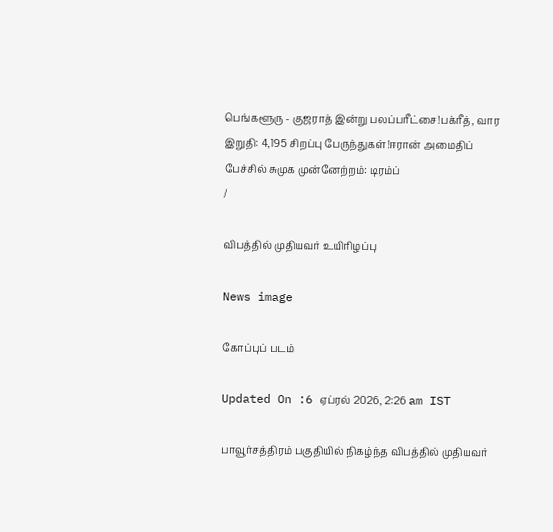பெங்களூரு - குஜராத் இன்று பலப்பரீட்சை!பக்ரீத், வார இறுதி: 4,195 சிறப்பு பேருந்துகள்!ஈரான் அமைதிப் பேச்சில் சுமுக முன்னேற்றம்: டிரம்ப்
/

விபத்தில் முதியவர் உயிரிழப்பு

News image

கோப்புப் படம்

Updated On :6 ஏப்ரல் 2026, 2:26 am IST

பாவூர்சத்திரம் பகுதியில் நிகழ்ந்த விபத்தில் முதியவர்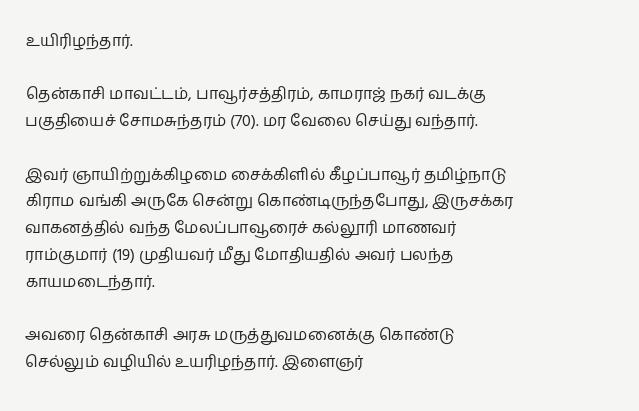உயிரிழந்தார்.

தென்காசி மாவட்டம், பாவூர்சத்திரம், காமராஜ் நகர் வடக்கு பகுதியைச் சோமசுந்தரம் (70). மர வேலை செய்து வந்தார்.

இவர் ஞாயிற்றுக்கிழமை சைக்கிளில் கீழப்பாவூர் தமிழ்நாடு கிராம வங்கி அருகே சென்று கொண்டிருந்தபோது, இருசக்கர வாகனத்தில் வந்த மேலப்பாவூரைச் கல்லூரி மாணவர் ராம்குமார் (19) முதியவர் மீது மோதியதில் அவர் பலந்த காயமடைந்தார்.

அவரை தென்காசி அரசு மருத்துவமனைக்கு கொண்டு செல்லும் வழியில் உயரிழந்தார். இளைஞர்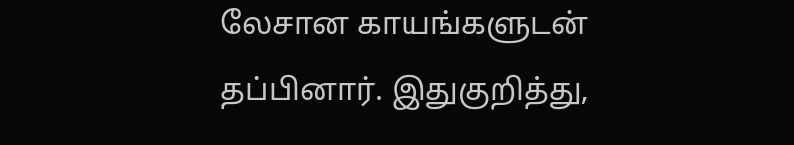லேசான காயங்களுடன் தப்பினார். இதுகுறித்து,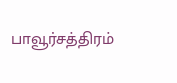பாவூர்சத்திரம்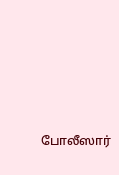போலீஸார்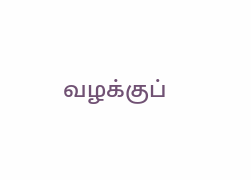வழக்குப்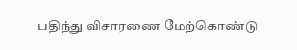பதிந்து விசாரணை மேற்கொண்டு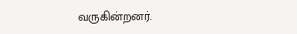வருகின்றனர்.